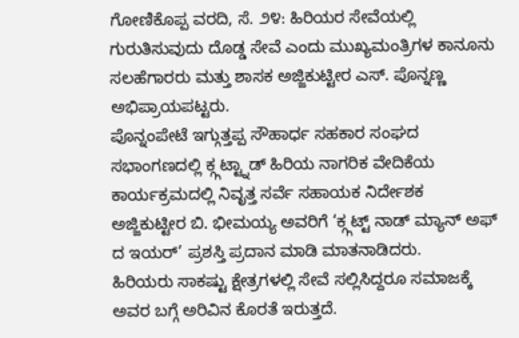ಗೋಣಿಕೊಪ್ಪ ವರದಿ, ಸೆ. ೨೪: ಹಿರಿಯರ ಸೇವೆಯಲ್ಲಿ ಗುರುತಿಸುವುದು ದೊಡ್ಡ ಸೇವೆ ಎಂದು ಮುಖ್ಯಮಂತ್ರಿಗಳ ಕಾನೂನು ಸಲಹೆಗಾರರು ಮತ್ತು ಶಾಸಕ ಅಜ್ಜಿಕುಟ್ಟೀರ ಎಸ್. ಪೊನ್ನಣ್ಣ ಅಭಿಪ್ರಾಯಪಟ್ಟರು.
ಪೊನ್ನಂಪೇಟೆ ಇಗ್ಗುತ್ತಪ್ಪ ಸೌಹಾರ್ಧ ಸಹಕಾರ ಸಂಘದ ಸಭಾಂಗಣದಲ್ಲಿ ಕ್ಗ್ಗಟ್ಟ್ನಾಡ್ ಹಿರಿಯ ನಾಗರಿಕ ವೇದಿಕೆಯ ಕಾರ್ಯಕ್ರಮದಲ್ಲಿ ನಿವೃತ್ತ ಸರ್ವೆ ಸಹಾಯಕ ನಿರ್ದೇಶಕ ಅಜ್ಜಿಕುಟ್ಟೀರ ಬಿ. ಭೀಮಯ್ಯ ಅವರಿಗೆ ‘ಕ್ಗ್ಗಟ್ಟ್ ನಾಡ್ ಮ್ಯಾನ್ ಅಫ್ ದ ಇಯರ್’ ಪ್ರಶಸ್ತಿ ಪ್ರದಾನ ಮಾಡಿ ಮಾತನಾಡಿದರು.
ಹಿರಿಯರು ಸಾಕಷ್ಟು ಕ್ಷೇತ್ರಗಳಲ್ಲಿ ಸೇವೆ ಸಲ್ಲಿಸಿದ್ದರೂ ಸಮಾಜಕ್ಕೆ ಅವರ ಬಗ್ಗೆ ಅರಿವಿನ ಕೊರತೆ ಇರುತ್ತದೆ.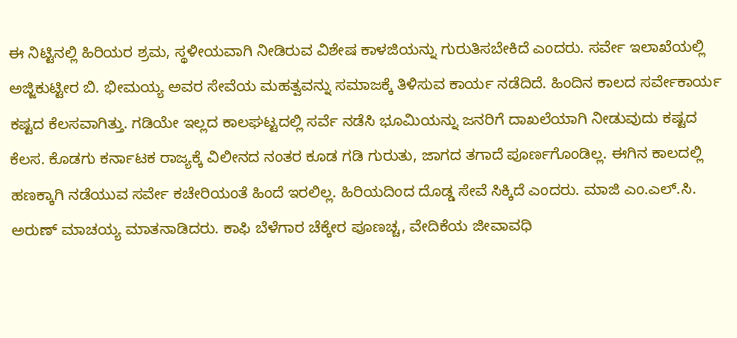ಈ ನಿಟ್ಟಿನಲ್ಲಿ ಹಿರಿಯರ ಶ್ರಮ, ಸ್ಥಳೀಯವಾಗಿ ನೀಡಿರುವ ವಿಶೇಷ ಕಾಳಜಿಯನ್ನು ಗುರುತಿಸಬೇಕಿದೆ ಎಂದರು. ಸರ್ವೇ ಇಲಾಖೆಯಲ್ಲಿ ಅಜ್ಜಿಕುಟ್ಟೀರ ಬಿ. ಭೀಮಯ್ಯ ಅವರ ಸೇವೆಯ ಮಹತ್ವವನ್ನು ಸಮಾಜಕ್ಕೆ ತಿಳಿಸುವ ಕಾರ್ಯ ನಡೆದಿದೆ. ಹಿಂದಿನ ಕಾಲದ ಸರ್ವೇಕಾರ್ಯ ಕಷ್ಟದ ಕೆಲಸವಾಗಿತ್ತು. ಗಡಿಯೇ ಇಲ್ಲದ ಕಾಲಘಟ್ಟದಲ್ಲಿ ಸರ್ವೆ ನಡೆಸಿ ಭೂಮಿಯನ್ನು ಜನರಿಗೆ ದಾಖಲೆಯಾಗಿ ನೀಡುವುದು ಕಷ್ಟದ ಕೆಲಸ. ಕೊಡಗು ಕರ್ನಾಟಕ ರಾಜ್ಯಕ್ಕೆ ವಿಲೀನದ ನಂತರ ಕೂಡ ಗಡಿ ಗುರುತು, ಜಾಗದ ತಗಾದೆ ಪೂರ್ಣಗೊಂಡಿಲ್ಲ. ಈಗಿನ ಕಾಲದಲ್ಲಿ ಹಣಕ್ಕಾಗಿ ನಡೆಯುವ ಸರ್ವೇ ಕಚೇರಿಯಂತೆ ಹಿಂದೆ ಇರಲಿಲ್ಲ. ಹಿರಿಯದಿಂದ ದೊಡ್ಡ ಸೇವೆ ಸಿಕ್ಕಿದೆ ಎಂದರು. ಮಾಜಿ ಎಂ.ಎಲ್.ಸಿ. ಅರುಣ್ ಮಾಚಯ್ಯ ಮಾತನಾಡಿದರು. ಕಾಫಿ ಬೆಳೆಗಾರ ಚೆಕ್ಕೇರ ಪೂಣಚ್ಚ, ವೇದಿಕೆಯ ಜೀವಾವಧಿ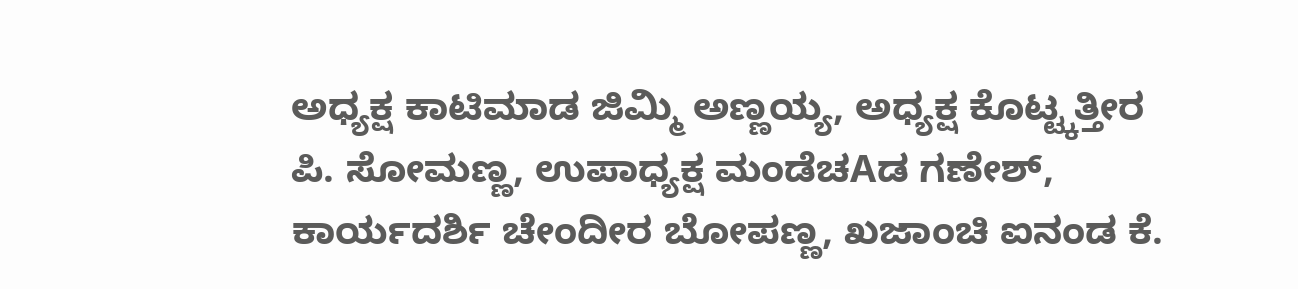ಅಧ್ಯಕ್ಷ ಕಾಟಿಮಾಡ ಜಿಮ್ಮಿ ಅಣ್ಣಯ್ಯ, ಅಧ್ಯಕ್ಷ ಕೊಟ್ಟ್ಕತ್ತೀರ ಪಿ. ಸೋಮಣ್ಣ, ಉಪಾಧ್ಯಕ್ಷ ಮಂಡೆಚAಡ ಗಣೇಶ್, ಕಾರ್ಯದರ್ಶಿ ಚೇಂದೀರ ಬೋಪಣ್ಣ, ಖಜಾಂಚಿ ಐನಂಡ ಕೆ.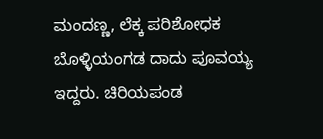ಮಂದಣ್ಣ, ಲೆಕ್ಕ ಪರಿಶೋಧಕ ಬೊಳ್ಳಿಯಂಗಡ ದಾದು ಪೂವಯ್ಯ ಇದ್ದರು. ಚಿರಿಯಪಂಡ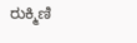ರುಕ್ಮಿಣಿ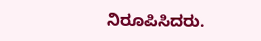ನಿರೂಪಿಸಿದರು.